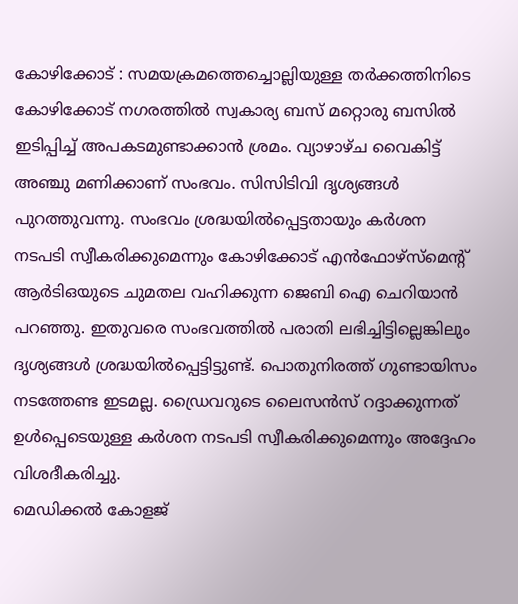കോഴിക്കോട് : സമയക്രമത്തെച്ചൊല്ലിയുള്ള തർക്കത്തിനിടെ കോഴിക്കോട് നഗരത്തിൽ സ്വകാര്യ ബസ് മറ്റൊരു ബസിൽ ഇടിപ്പിച്ച് അപകടമുണ്ടാക്കാൻ ശ്രമം. വ്യാഴാഴ്ച വൈകിട്ട് അഞ്ചു മണിക്കാണ് സംഭവം. സിസിടിവി ദൃശ്യങ്ങൾ പുറത്തുവന്നു. സംഭവം ശ്രദ്ധയിൽപ്പെട്ടതായും കർശന നടപടി സ്വീകരിക്കുമെന്നും കോഴിക്കോട് എൻഫോഴ്സ്മെന്റ് ആർടിഒയുടെ ചുമതല വഹിക്കുന്ന ജെബി ഐ ചെറിയാൻ പറഞ്ഞു. ഇതുവരെ സംഭവത്തിൽ പരാതി ലഭിച്ചിട്ടില്ലെങ്കിലും ദൃശ്യങ്ങൾ ശ്രദ്ധയിൽപ്പെട്ടിട്ടുണ്ട്. പൊതുനിരത്ത് ഗുണ്ടായിസം നടത്തേണ്ട ഇടമല്ല. ഡ്രൈവറുടെ ലൈസൻസ് റദ്ദാക്കുന്നത് ഉൾപ്പെടെയുള്ള കർശന നടപടി സ്വീകരിക്കുമെന്നും അദ്ദേഹം വിശദീകരിച്ചു.
മെഡിക്കൽ കോളജ്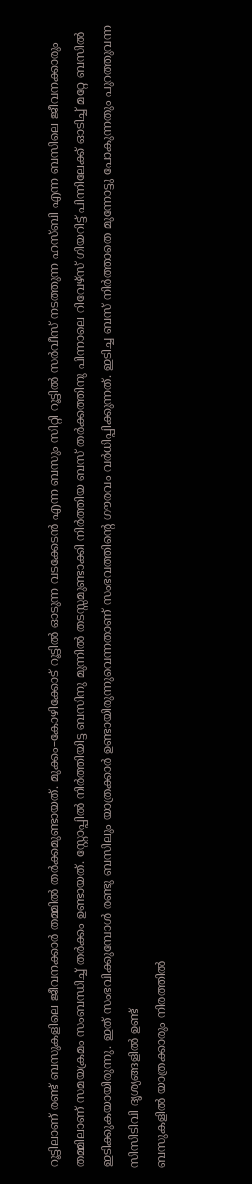റൂട്ടിലാണ് രണ്ട് ബസുകളിലെ ജീവനക്കാർ തമ്മിൽ തർക്കമുണ്ടായത്. മുക്കം–കോഴിക്കോട് റൂട്ടിൽ ഓടുന്ന വടക്കേടൻ എന്ന ബസും സിറ്റി റൂട്ടിൽ സർവീസ് നടത്തുന്ന ഹസ്ബി എന്ന ബസിലെ ജീവനക്കാരും തമ്മിലാണ് സമയക്രമം സംബന്ധിച്ച് തർക്കം ഉണ്ടായത്. സ്റ്റോപ്പിൽ നിർത്തിയിട്ട ബസിനു മുന്നിൽ തടസ്സമുണ്ടാക്കി നിർത്തിയ ബസ് തർക്കത്തിനു പിന്നാലെ റിവേഴ്സ് ഗിയറിട്ട് പിന്നിലേക്ക് ഓടിച്ച് മറ്റേ ബസിൽ ഇടിക്കുകയായിരുന്നു. ഇത് സംഭവിക്കുമ്പോൾ രണ്ടു ബസിലും യാത്രക്കാർ ഉണ്ടായിരുന്നുവെന്നതാണ് സംഭവത്തിന്റെ ഗൗരവം വർധിപ്പിക്കുന്നത്. ഇടിച്ച ബസ് നിർത്താതെ മുന്നോട്ടു പോകുന്നതും പുറത്തുവന്ന സിസിടിവി ദൃശ്യങ്ങളിൽ ഉണ്ട്
ബസുകളിൽ യാത്രക്കാരും നിരത്തിൽ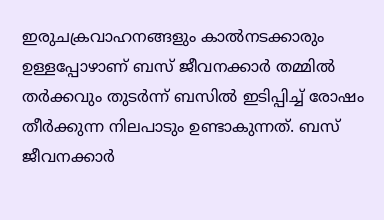ഇരുചക്രവാഹനങ്ങളും കാൽനടക്കാരും ഉള്ളപ്പോഴാണ് ബസ് ജീവനക്കാർ തമ്മിൽ തർക്കവും തുടർന്ന് ബസിൽ ഇടിപ്പിച്ച് രോഷം തീർക്കുന്ന നിലപാടും ഉണ്ടാകുന്നത്. ബസ് ജീവനക്കാർ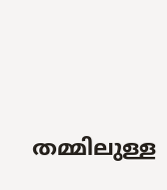തമ്മിലുള്ള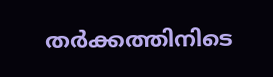തർക്കത്തിനിടെ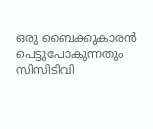ഒരു ബൈക്കുകാരൻ പെട്ടുപോകുന്നതും സിസിടിവി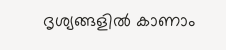ദൃശ്യങ്ങളിൽ കാണാം